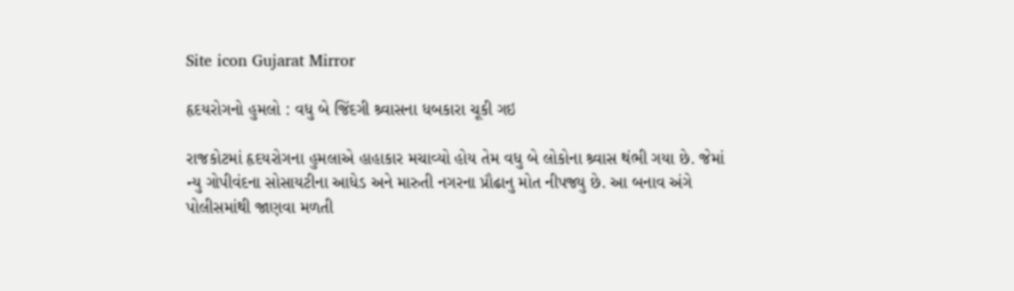Site icon Gujarat Mirror

હૃદયરોગનો હુમલો : વધુ બે જિંદગી શ્ર્વાસના ધબકારા ચૂકી ગઇ

રાજકોટમાં હૃદયરોગના હુમલાએ હાહાકાર મચાવ્યો હોય તેમ વધુ બે લોકોના શ્ર્વાસ થંભી ગયા છે. જેમાં ન્યુ ગોપીવંદના સોસાયટીના આધેડ અને મારુતી નગરના પ્રૌઢાનુ મોત નીપજ્યુ છે. આ બનાવ અંગે પોલીસમાંથી જાણવા મળતી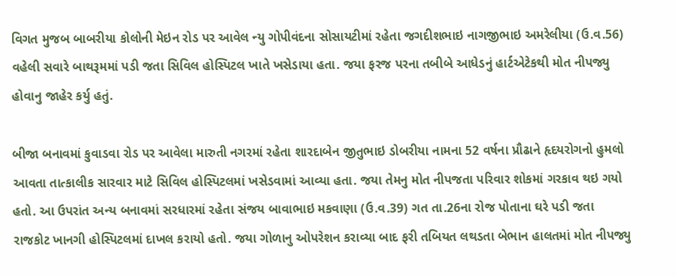વિગત મુજબ બાબરીયા કોલોની મેઇન રોડ પર આવેલ ન્યુ ગોપીવંદના સોસાયટીમાં રહેતા જગદીશભાઇ નાગજીભાઇ અમરેલીયા (ઉ.વ.56) વહેલી સવારે બાથરૂમમાં પડી જતા સિવિલ હોસ્પિટલ ખાતે ખસેડાયા હતા. જયા ફરજ પરના તબીબે આધેડનું હાર્ટએટેકથી મોત નીપજ્યુ હોવાનુ જાહેર કર્યુ હતું.

બીજા બનાવમાં કુવાડવા રોડ પર આવેલા મારુતી નગરમાં રહેતા શારદાબેન જીતુભાઇ ડોબરીયા નામના 52 વર્ષના પ્રૌઢાને હૃદયરોગનો હુમલો આવતા તાત્કાલીક સારવાર માટે સિવિલ હોસ્પિટલમાં ખસેડવામાં આવ્યા હતા. જયા તેમનુ મોત નીપજતા પરિવાર શોકમાં ગરકાવ થઇ ગયો હતો. આ ઉપરાંત અન્ય બનાવમાં સરધારમાં રહેતા સંજય બાવાભાઇ મકવાણા (ઉ.વ.39) ગત તા.26ના રોજ પોતાના ઘરે પડી જતા રાજકોટ ખાનગી હોસ્પિટલમાં દાખલ કરાયો હતો. જયા ગોળાનુ ઓપરેશન કરાવ્યા બાદ ફરી તબિયત લથડતા બેભાન હાલતમાં મોત નીપજ્યુ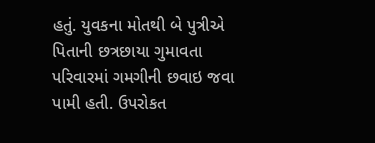હતું. યુવકના મોતથી બે પુત્રીએ પિતાની છત્રછાયા ગુમાવતા પરિવારમાં ગમગીની છવાઇ જવા પામી હતી. ઉપરોકત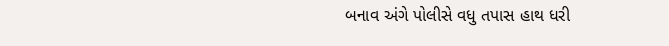બનાવ અંગે પોલીસે વધુ તપાસ હાથ ધરી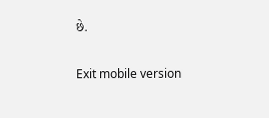છે.

Exit mobile version